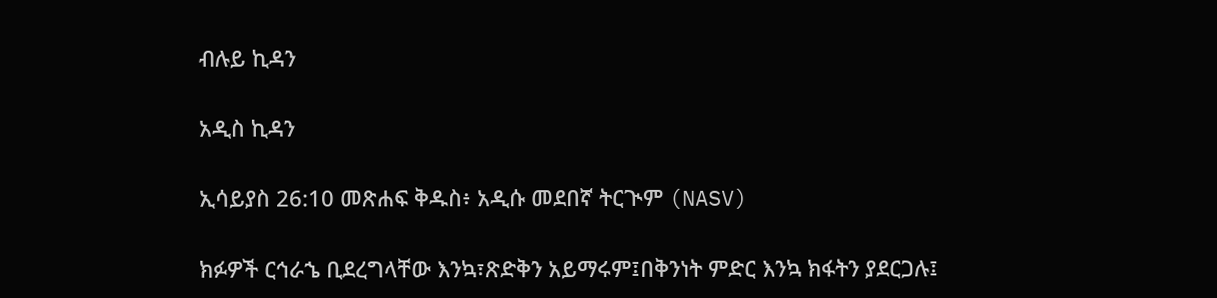ብሉይ ኪዳን

አዲስ ኪዳን

ኢሳይያስ 26:10 መጽሐፍ ቅዱስ፥ አዲሱ መደበኛ ትርጒም (NASV)

ክፉዎች ርኅራኄ ቢደረግላቸው እንኳ፣ጽድቅን አይማሩም፤በቅንነት ምድር እንኳ ክፋትን ያደርጋሉ፤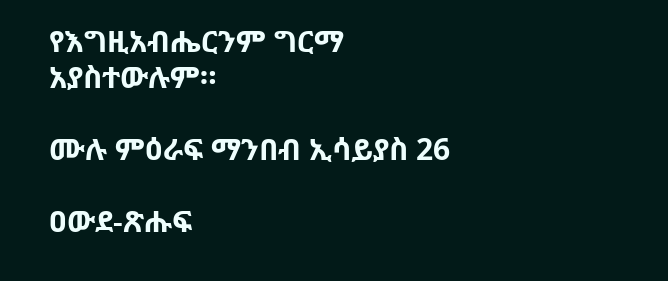የእግዚአብሔርንም ግርማ አያስተውሉም።

ሙሉ ምዕራፍ ማንበብ ኢሳይያስ 26

ዐውደ-ጽሑፍ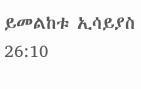ይመልከቱ ኢሳይያስ 26:10